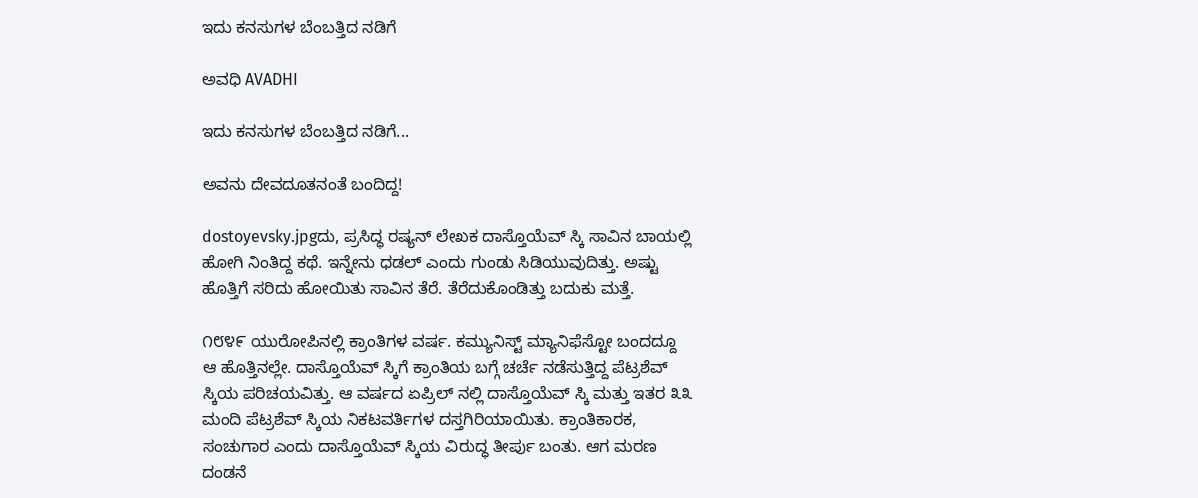ಇದು ಕನಸುಗಳ ಬೆಂಬತ್ತಿದ ನಡಿಗೆ‍

ಅವಧಿ AVADHI

ಇದು ಕನಸುಗಳ ಬೆಂಬತ್ತಿದ ನಡಿಗೆ...

ಅವನು ದೇವದೂತನಂತೆ ಬಂದಿದ್ದ!

dostoyevsky.jpgದು, ಪ್ರಸಿದ್ಧ ರಷ್ಯನ್ ಲೇಖಕ ದಾಸ್ತೊಯೆವ್ ಸ್ಕಿ ಸಾವಿನ ಬಾಯಲ್ಲಿ ಹೋಗಿ ನಿಂತಿದ್ದ ಕಥೆ. ಇನ್ನೇನು ಧಡಲ್ ಎಂದು ಗುಂಡು ಸಿಡಿಯುವುದಿತ್ತು. ಅಷ್ಟು ಹೊತ್ತಿಗೆ ಸರಿದು ಹೋಯಿತು ಸಾವಿನ ತೆರೆ. ತೆರೆದುಕೊಂಡಿತ್ತು ಬದುಕು ಮತ್ತೆ.

೧೮೪೯ ಯುರೋಪಿನಲ್ಲಿ ಕ್ರಾಂತಿಗಳ ವರ್ಷ. ಕಮ್ಯುನಿಸ್ಟ್ ಮ್ಯಾನಿಫೆಸ್ಟೋ ಬಂದದ್ದೂ ಆ ಹೊತ್ತಿನಲ್ಲೇ. ದಾಸ್ತೊಯೆವ್ ಸ್ಕಿಗೆ ಕ್ರಾಂತಿಯ ಬಗ್ಗೆ ಚರ್ಚೆ ನಡೆಸುತ್ತಿದ್ದ ಪೆಟ್ರಶೆವ್ ಸ್ಕಿಯ ಪರಿಚಯವಿತ್ತು. ಆ ವರ್ಷದ ಏಪ್ರಿಲ್ ನಲ್ಲಿ ದಾಸ್ತೊಯೆವ್ ಸ್ಕಿ ಮತ್ತು ಇತರ ೩೩ ಮಂದಿ ಪೆಟ್ರಶೆವ್ ಸ್ಕಿಯ ನಿಕಟವರ್ತಿಗಳ ದಸ್ತಗಿರಿಯಾಯಿತು. ಕ್ರಾಂತಿಕಾರಕ, ಸಂಚುಗಾರ ಎಂದು ದಾಸ್ತೊಯೆವ್ ಸ್ಕಿಯ ವಿರುದ್ಧ ತೀರ್ಪು ಬಂತು. ಆಗ ಮರಣ ದಂಡನೆ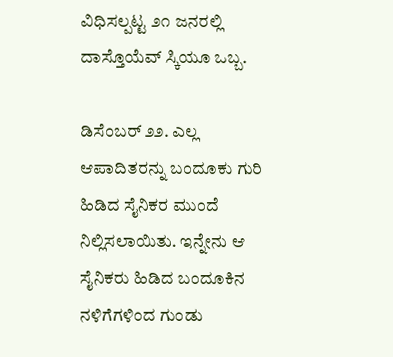ವಿಧಿಸಲ್ಪಟ್ಟ ೨೧ ಜನರಲ್ಲಿ ದಾಸ್ತೊಯೆವ್ ಸ್ಕಿಯೂ ಒಬ್ಬ.

ಡಿಸೆಂಬರ್ ೨೨. ಎಲ್ಲ ಆಪಾದಿತರನ್ನು ಬಂದೂಕು ಗುರಿ ಹಿಡಿದ ಸೈನಿಕರ ಮುಂದೆ ನಿಲ್ಲಿಸಲಾಯಿತು. ಇನ್ನೇನು ಆ ಸೈನಿಕರು ಹಿಡಿದ ಬಂದೂಕಿನ ನಳಿಗೆಗಳಿಂದ ಗುಂಡು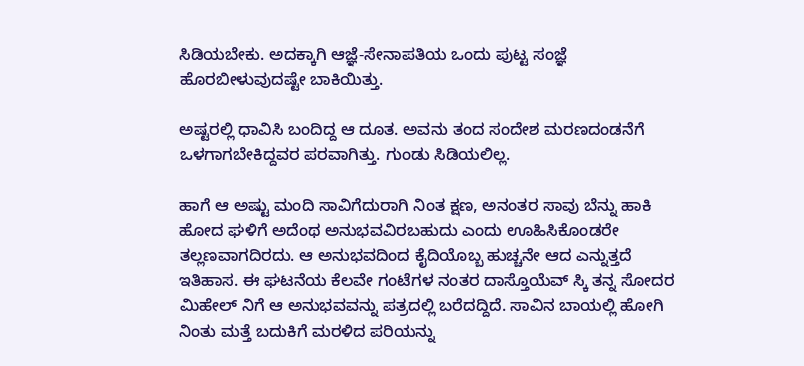ಸಿಡಿಯಬೇಕು. ಅದಕ್ಕಾಗಿ ಆಜ್ಞೆ-ಸೇನಾಪತಿಯ ಒಂದು ಪುಟ್ಟ ಸಂಜ್ಞೆ ಹೊರಬೀಳುವುದಷ್ಟೇ ಬಾಕಿಯಿತ್ತು.

ಅಷ್ಟರಲ್ಲಿ ಧಾವಿಸಿ ಬಂದಿದ್ದ ಆ ದೂತ. ಅವನು ತಂದ ಸಂದೇಶ ಮರಣದಂಡನೆಗೆ ಒಳಗಾಗಬೇಕಿದ್ದವರ ಪರವಾಗಿತ್ತು. ಗುಂಡು ಸಿಡಿಯಲಿಲ್ಲ.

ಹಾಗೆ ಆ ಅಷ್ಟು ಮಂದಿ ಸಾವಿಗೆದುರಾಗಿ ನಿಂತ ಕ್ಷಣ, ಅನಂತರ ಸಾವು ಬೆನ್ನು ಹಾಕಿ ಹೋದ ಘಳಿಗೆ ಅದೆಂಥ ಅನುಭವವಿರಬಹುದು ಎಂದು ಊಹಿಸಿಕೊಂಡರೇ ತಲ್ಲಣವಾಗದಿರದು. ಆ ಅನುಭವದಿಂದ ಕೈದಿಯೊಬ್ಬ ಹುಚ್ಚನೇ ಆದ ಎನ್ನುತ್ತದೆ ಇತಿಹಾಸ. ಈ ಘಟನೆಯ ಕೆಲವೇ ಗಂಟೆಗಳ ನಂತರ ದಾಸ್ತೊಯೆವ್ ಸ್ಕಿ ತನ್ನ ಸೋದರ ಮಿಹೇಲ್ ನಿಗೆ ಆ ಅನುಭವವನ್ನು ಪತ್ರದಲ್ಲಿ ಬರೆದದ್ದಿದೆ. ಸಾವಿನ ಬಾಯಲ್ಲಿ ಹೋಗಿ ನಿಂತು ಮತ್ತೆ ಬದುಕಿಗೆ ಮರಳಿದ ಪರಿಯನ್ನು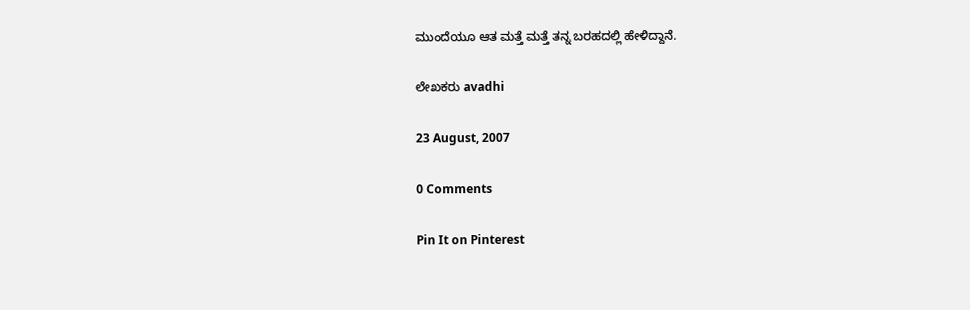ಮುಂದೆಯೂ ಆತ ಮತ್ತೆ ಮತ್ತೆ ತನ್ನ ಬರಹದಲ್ಲಿ ಹೇಳಿದ್ದಾನೆ.

ಲೇಖಕರು avadhi

23 August, 2007

0 Comments

Pin It on Pinterest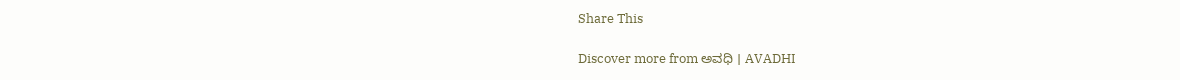Share This

Discover more from ಅವಧಿ । AVADHI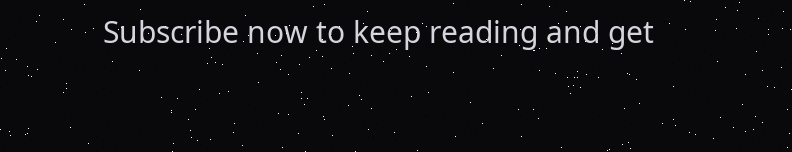Subscribe now to keep reading and get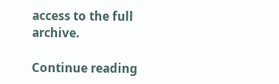access to the full archive.

Continue reading